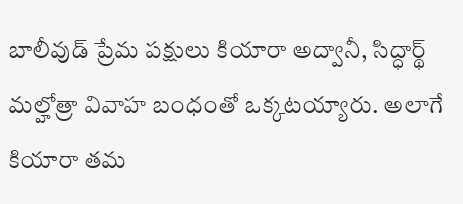బాలీవుడ్ ప్రేమ పక్షులు కియారా అద్వానీ, సిద్ధార్థ్ మల్హోత్రా వివాహ బంధంతో ఒక్కటయ్యారు. అలాగే కియారా తమ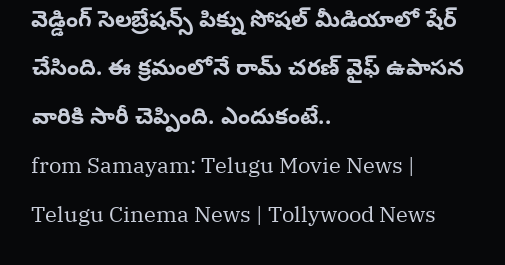వెడ్డింగ్ సెలబ్రేషన్స్ పిక్ను సోషల్ మీడియాలో షేర్ చేసింది. ఈ క్రమంలోనే రామ్ చరణ్ వైఫ్ ఉపాసన వారికి సారీ చెప్పింది. ఎందుకంటే..
from Samayam: Telugu Movie News | Telugu Cinema News | Tollywood News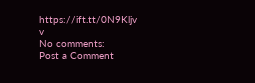https://ift.tt/0N9Kljv
v
No comments:
Post a Comment